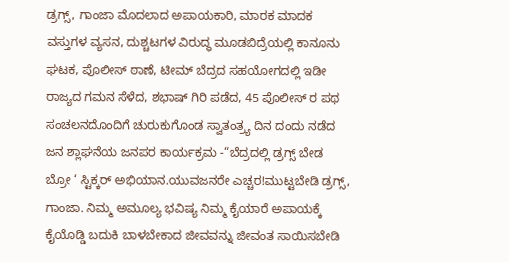ಡ್ರಗ್ಸ್, ಗಾಂಜಾ ಮೊದಲಾದ ಅಪಾಯಕಾರಿ, ಮಾರಕ ಮಾದಕ ವಸ್ತುಗಳ ವ್ಯಸನ, ದುಶ್ಚಟಗಳ ವಿರುದ್ಧ ಮೂಡಬಿದ್ರೆಯಲ್ಲಿ ಕಾನೂನು ಘಟಕ, ಪೊಲೀಸ್ ಠಾಣೆ, ಟೀಮ್ ಬೆದ್ರದ ಸಹಯೋಗದಲ್ಲಿ ಇಡೀ ರಾಜ್ಯದ ಗಮನ ಸೆಳೆದ, ಶಭಾಷ್ ಗಿರಿ ಪಡೆದ, 45 ಪೊಲೀಸ್ ರ ಪಥ ಸಂಚಲನದೊಂದಿಗೆ ಚುರುಕುಗೊಂಡ ಸ್ವಾತಂತ್ರ್ಯ ದಿನ ದಂದು ನಡೆದ ಜನ ಶ್ಲಾಘನೆಯ ಜನಪರ ಕಾರ್ಯಕ್ರಮ -“ಬೆದ್ರದಲ್ಲಿ ಡ್ರಗ್ಸ್ ಬೇಡ ಬ್ರೋ ‘ ಸ್ಟಿಕ್ಕರ್ ಅಭಿಯಾನ.ಯುವಜನರೇ ಎಚ್ಚರ!ಮುಟ್ಟಬೇಡಿ ಡ್ರಗ್ಸ್, ಗಾಂಜಾ. ನಿಮ್ಮ ಅಮೂಲ್ಯ ಭವಿಷ್ಯ ನಿಮ್ಮ ಕೈಯಾರೆ ಅಪಾಯಕ್ಕೆ ಕೈಯೊಡ್ಡಿ ಬದುಕಿ ಬಾಳಬೇಕಾದ ಜೀವವನ್ನು ಜೀವಂತ ಸಾಯಿಸಬೇಡಿ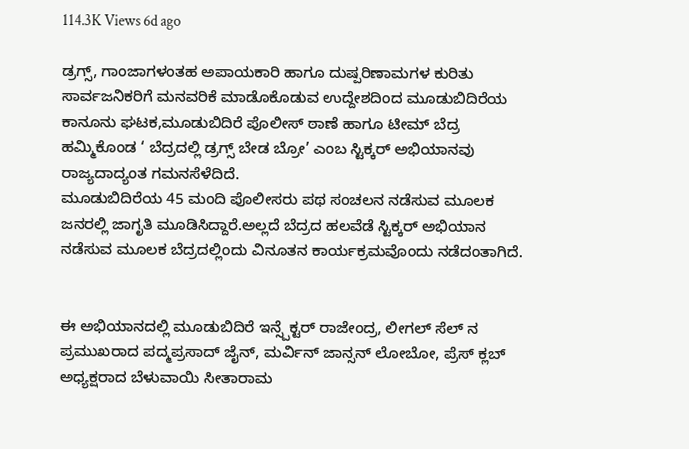114.3K Views 6d ago

ಡ್ರಗ್ಸ್, ಗಾಂಜಾಗಳಂತಹ ಅಪಾಯಕಾರಿ ಹಾಗೂ ದುಷ್ಪರಿಣಾಮಗಳ ಕುರಿತು ಸಾರ್ವಜನಿಕರಿಗೆ ಮನವರಿಕೆ ಮಾಡೊಕೊಡುವ ಉದ್ದೇಶದಿಂದ ಮೂಡುಬಿದಿರೆಯ ಕಾನೂನು ಘಟಕ,ಮೂಡುಬಿದಿರೆ ಪೊಲೀಸ್ ಠಾಣೆ ಹಾಗೂ ಟೀಮ್ ಬೆದ್ರ ಹಮ್ಮಿಕೊಂಡ ‘ ಬೆದ್ರದಲ್ಲಿ ಡ್ರಗ್ಸ್ ಬೇಡ ಬ್ರೋ’ ಎಂಬ ಸ್ಟಿಕ್ಕರ್ ಅಭಿಯಾನವು ರಾಜ್ಯದಾದ್ಯಂತ ಗಮನಸೆಳೆದಿದೆ.
ಮೂಡುಬಿದಿರೆಯ 45 ಮಂದಿ ಪೊಲೀಸರು ಪಥ ಸಂಚಲನ ನಡೆಸುವ ಮೂಲಕ ಜನರಲ್ಲಿ ಜಾಗೃತಿ ಮೂಡಿಸಿದ್ದಾರೆ.ಅಲ್ಲದೆ ಬೆದ್ರದ ಹಲವೆಡೆ ಸ್ಟಿಕ್ಕರ್ ಅಭಿಯಾನ ನಡೆಸುವ ಮೂಲಕ ಬೆದ್ರದಲ್ಲಿಂದು ವಿನೂತನ ಕಾರ್ಯಕ್ರಮವೊಂದು ನಡೆದಂತಾಗಿದೆ.


ಈ ಅಭಿಯಾನದಲ್ಲಿ ಮೂಡುಬಿದಿರೆ ಇನ್ಸ್ಪೆಕ್ಟರ್ ರಾಜೇಂದ್ರ, ಲೀಗಲ್ ಸೆಲ್ ನ ಪ್ರಮುಖರಾದ ಪದ್ಮಪ್ರಸಾದ್ ಜೈನ್, ಮರ್ವಿನ್ ಜಾನ್ಸನ್ ಲೋಬೋ, ಪ್ರೆಸ್ ಕ್ಲಬ್ ಅಧ್ಯಕ್ಷರಾದ ಬೆಳುವಾಯಿ ಸೀತಾರಾಮ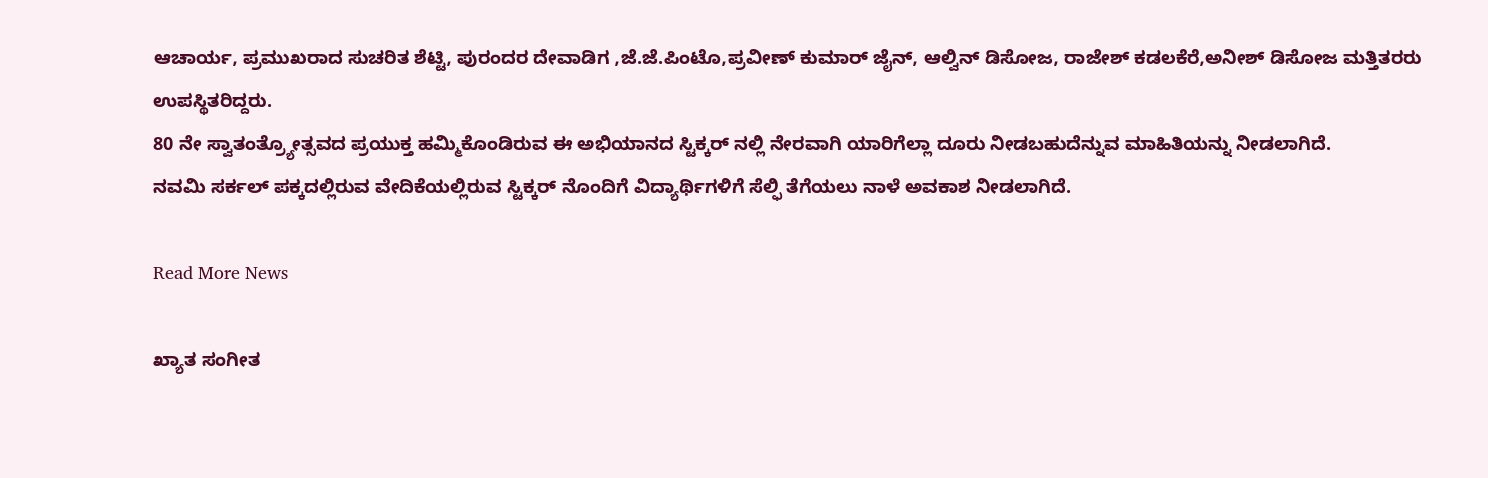ಆಚಾರ್ಯ, ಪ್ರಮುಖರಾದ ಸುಚರಿತ ಶೆಟ್ಟಿ, ಪುರಂದರ ದೇವಾಡಿಗ ,ಜೆ.ಜೆ.ಪಿಂಟೊ,ಪ್ರವೀಣ್ ಕುಮಾರ್ ಜೈನ್, ಆಲ್ವಿನ್ ಡಿಸೋಜ, ರಾಜೇಶ್ ಕಡಲಕೆರೆ,ಅನೀಶ್ ಡಿಸೋಜ ಮತ್ತಿತರರು ಉಪಸ್ಥಿತರಿದ್ದರು.
80 ನೇ ಸ್ವಾತಂತ್ರ್ಯೋತ್ಸವದ ಪ್ರಯುಕ್ತ ಹಮ್ಮಿಕೊಂಡಿರುವ ಈ ಅಭಿಯಾನದ ಸ್ಟಿಕ್ಕರ್ ನಲ್ಲಿ ನೇರವಾಗಿ ಯಾರಿಗೆಲ್ಲಾ ದೂರು ನೀಡಬಹುದೆನ್ನುವ ಮಾಹಿತಿಯನ್ನು ನೀಡಲಾಗಿದೆ.
ನವಮಿ ಸರ್ಕಲ್ ಪಕ್ಕದಲ್ಲಿರುವ ವೇದಿಕೆಯಲ್ಲಿರುವ ಸ್ಟಿಕ್ಕರ್ ನೊಂದಿಗೆ ವಿದ್ಯಾರ್ಥಿಗಳಿಗೆ ಸೆಲ್ಫಿ ತೆಗೆಯಲು ನಾಳೆ ಅವಕಾಶ ನೀಡಲಾಗಿದೆ.

Read More News

ಖ್ಯಾತ ಸಂಗೀತ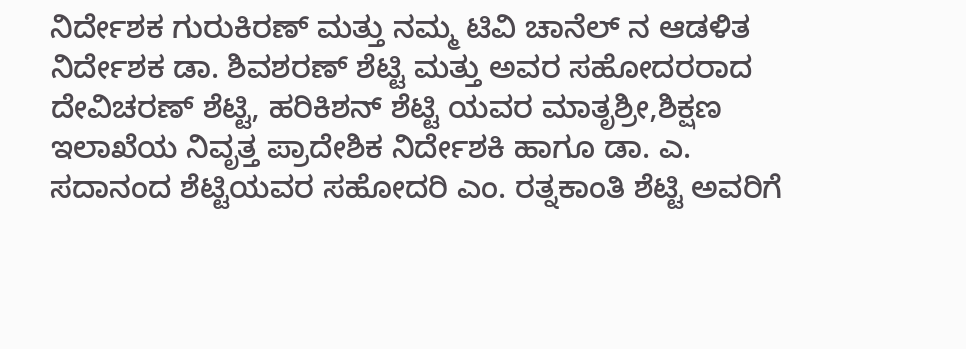ನಿರ್ದೇಶಕ ಗುರುಕಿರಣ್ ಮತ್ತು ನಮ್ಮ ಟಿವಿ ಚಾನೆಲ್ ನ ಆಡಳಿತ ನಿರ್ದೇಶಕ ಡಾ. ಶಿವಶರಣ್ ಶೆಟ್ಟಿ ಮತ್ತು ಅವರ ಸಹೋದರರಾದ ದೇವಿಚರಣ್ ಶೆಟ್ಟಿ, ಹರಿಕಿಶನ್ ಶೆಟ್ಟಿ ಯವರ ಮಾತೃಶ್ರೀ,ಶಿಕ್ಷಣ ಇಲಾಖೆಯ ನಿವೃತ್ತ ಪ್ರಾದೇಶಿಕ ನಿರ್ದೇಶಕಿ ಹಾಗೂ ಡಾ. ಎ. ಸದಾನಂದ ಶೆಟ್ಟಿಯವರ ಸಹೋದರಿ ಎಂ. ರತ್ನಕಾಂತಿ ಶೆಟ್ಟಿ ಅವರಿಗೆ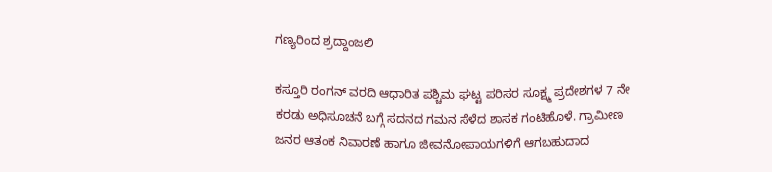ಗಣ್ಯರಿಂದ ಶ್ರದ್ದಾಂಜಲಿ

ಕಸ್ತೂರಿ ರಂಗನ್ ವರದಿ ಆಧಾರಿತ ಪಶ್ಚಿಮ ಘಟ್ಟ ಪರಿಸರ ಸೂಕ್ಷ್ಮ ಪ್ರದೇಶಗಳ 7 ನೇ ಕರಡು ಅಧಿಸೂಚನೆ ಬಗ್ಗೆ ಸದನದ ಗಮನ ಸೆಳೆದ ಶಾಸಕ ಗಂಟಿಹೊಳೆ. ಗ್ರಾಮೀಣ ಜನರ ಆತಂಕ ನಿವಾರಣೆ ಹಾಗೂ ಜೀವನೋಪಾಯಗಳಿಗೆ ಆಗಬಹುದಾದ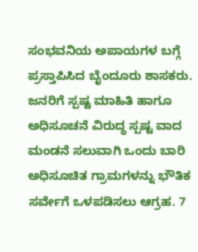ಸಂಭವನಿಯ ಅಪಾಯಗಳ ಬಗ್ಗೆ ಪ್ರಸ್ತಾಪಿಸಿದ ಬೈಂದೂರು ಶಾಸಕರು. ಜನರಿಗೆ ಸ್ಪಷ್ಟ ಮಾಹಿತಿ ಹಾಗೂ ಅಧಿಸೂಚನೆ ವಿರುದ್ಧ ಸ್ಪಷ್ಟ ವಾದ ಮಂಡನೆ ಸಲುವಾಗಿ ಒಂದು ಬಾರಿ ಅಧಿಸೂಚಿತ ಗ್ರಾಮಗಳನ್ನು ಭೌತಿಕ ಸರ್ವೇಗೆ ಒಳಪಡಿಸಲು ಆಗ್ರಹ. 7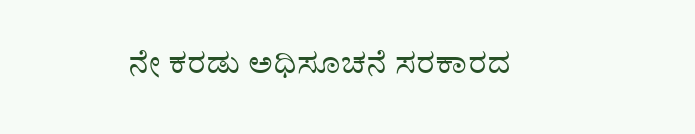ನೇ ಕರಡು ಅಧಿಸೂಚನೆ ಸರಕಾರದ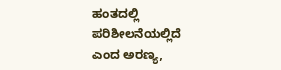ಹಂತದಲ್ಲಿ ಪರಿಶೀಲನೆಯಲ್ಲಿದೆ ಎಂದ ಅರಣ್ಯ,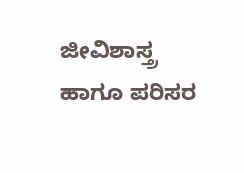ಜೀವಿಶಾಸ್ತ್ರ ಹಾಗೂ ಪರಿಸರ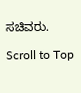ಸಚಿವರು.

Scroll to Top